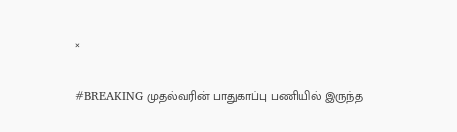×

#BREAKING முதல்வரின் பாதுகாப்பு பணியில் இருந்த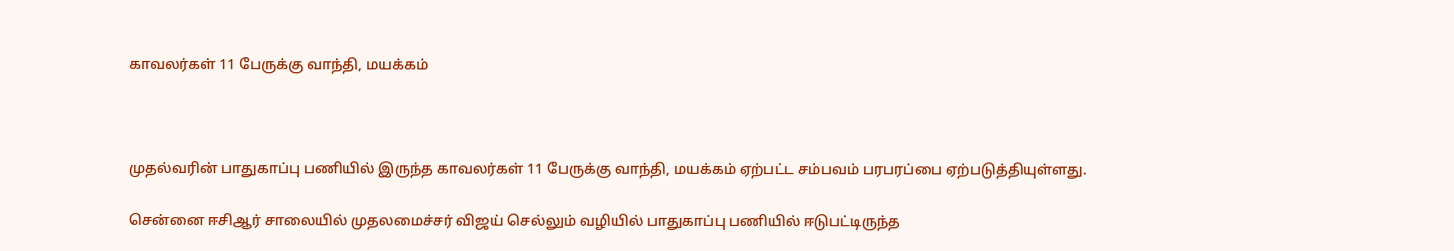காவலர்கள் 11 பேருக்கு வாந்தி, மயக்கம்



முதல்வரின் பாதுகாப்பு பணியில் இருந்த காவலர்கள் 11 பேருக்கு வாந்தி, மயக்கம் ஏற்பட்ட சம்பவம் பரபரப்பை ஏற்படுத்தியுள்ளது.

சென்னை ஈசிஆர் சாலையில் முதலமைச்சர் விஜய் செல்லும் வழியில் பாதுகாப்பு பணியில் ஈடுபட்டிருந்த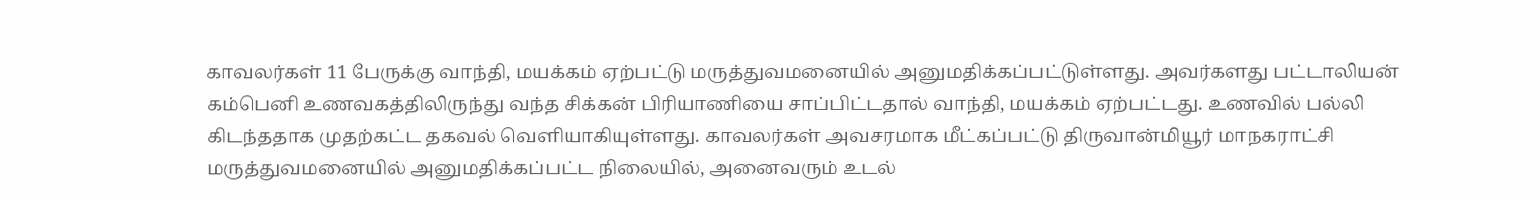காவலர்கள் 11 பேருக்கு வாந்தி, மயக்கம் ஏற்பட்டு மருத்துவமனையில் அனுமதிக்கப்பட்டுள்ளது. அவர்களது பட்டாலியன் கம்பெனி உணவகத்திலிருந்து வந்த சிக்கன் பிரியாணியை சாப்பிட்டதால் வாந்தி, மயக்கம் ஏற்பட்டது. உணவில் பல்லி கிடந்ததாக முதற்கட்ட தகவல் வெளியாகியுள்ளது. காவலர்கள் அவசரமாக மீட்கப்பட்டு திருவான்மியூர் மாநகராட்சி மருத்துவமனையில் அனுமதிக்கப்பட்ட நிலையில், அனைவரும் உடல்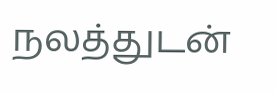நலத்துடன்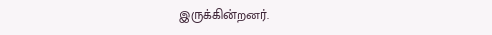இருக்கின்றனர்.